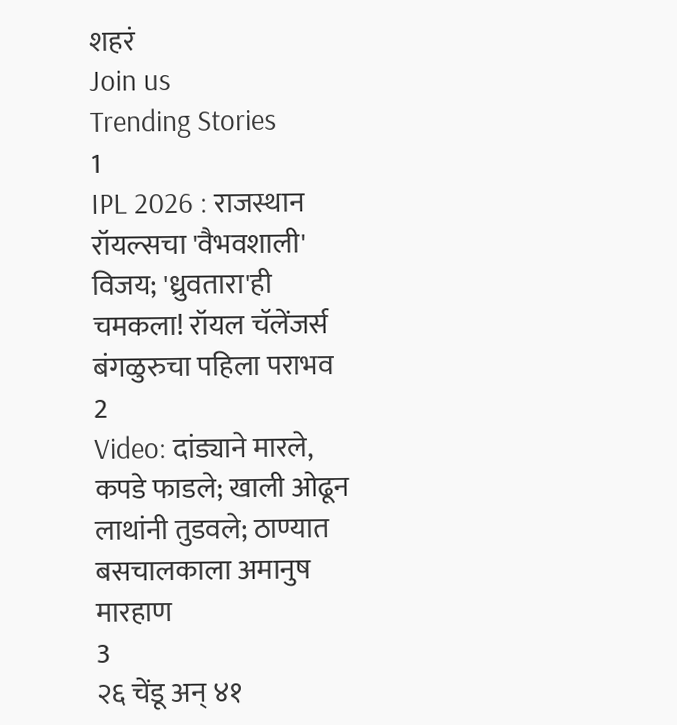शहरं
Join us
Trending Stories
1
IPL 2026 : राजस्थान रॉयल्सचा 'वैभवशाली' विजय; 'ध्रुवतारा'ही चमकला! रॉयल चॅलेंजर्स बंगळुरुचा पहिला पराभव
2
Video: दांड्याने मारले, कपडे फाडले; खाली ओढून लाथांनी तुडवले; ठाण्यात बसचालकाला अमानुष मारहाण
3
२६ चेंडू अन् ४१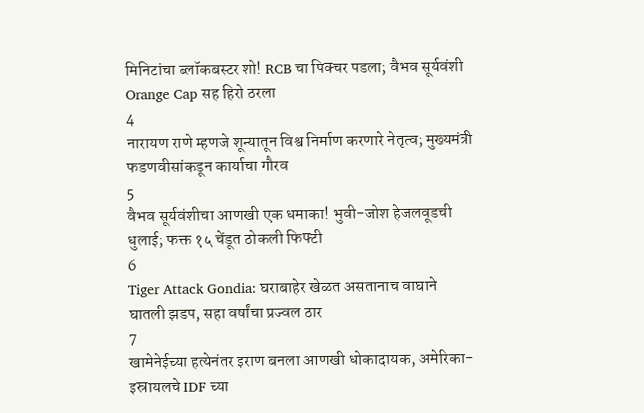मिनिटांचा ब्लॉकबस्टर शो! RCB चा पिक्चर पडला; वैभव सूर्यवंशी Orange Cap सह हिरो ठरला
4
नारायण राणे म्हणजे शून्यातून विश्व निर्माण करणारे नेतृत्व; मुख्यमंत्री फडणवीसांकडून कार्याचा गौरव
5
वैभव सूर्यवंशीचा आणखी एक धमाका! भुवी-जोश हेजलवूडची धुलाई; फक्त १५ चेंडूत ठोकली फिफ्टी
6
Tiger Attack Gondia: घराबाहेर खेळत असतानाच वाघाने घातली झडप, सहा वर्षांचा प्रज्वल ठार
7
खामेनेईच्या हत्येनंतर इराण बनला आणखी धोकादायक, अमेरिका-इस्रायलचे IDF च्या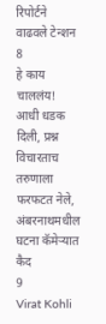रिपोर्टने वाढवले टेन्शन
8
हे काय चाललंय! आधी धडक दिली, प्रश्न विचारताच तरुणाला फरफटत नेले, अंबरनाथमधील घटना कॅमेऱ्यात कैद
9
Virat Kohli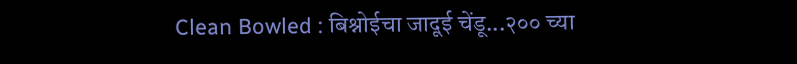Clean Bowled : बिश्नोईचा जादूई चेंडू...२०० च्या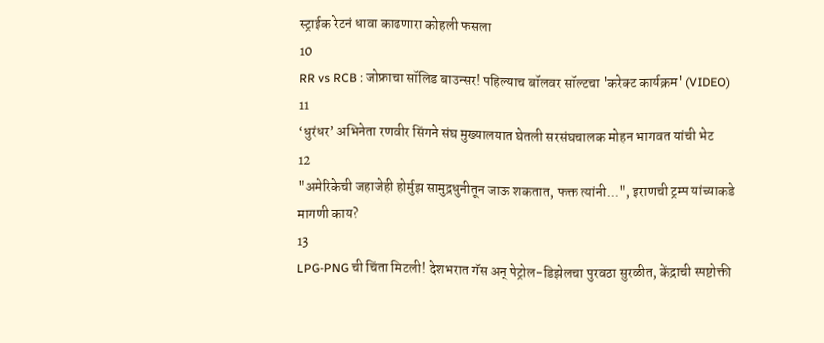स्ट्राईक रेटनं धावा काढणारा कोहली फसला
10
RR vs RCB : जोफ्राचा सॉलिड बाउन्सर! पहिल्याच बॉलवर सॉल्टचा 'करेक्ट कार्यक्रम' (VIDEO)
11
‘धुरंधर’ अभिनेता रणवीर सिंगने संघ मुख्यालयात घेतली सरसंघचालक मोहन भागवत यांची भेट
12
"अमेरिकेची जहाजेही होर्मुझ सामुद्रधुनीतून जाऊ शकतात, फक्त त्यांनी...", इराणची ट्रम्प यांच्याकडे मागणी काय?
13
LPG-PNG ची चिंता मिटली! देशभरात गॅस अन् पेट्रोल-डिझेलचा पुरवठा सुरळीत, केंद्राची स्पष्टोक्ती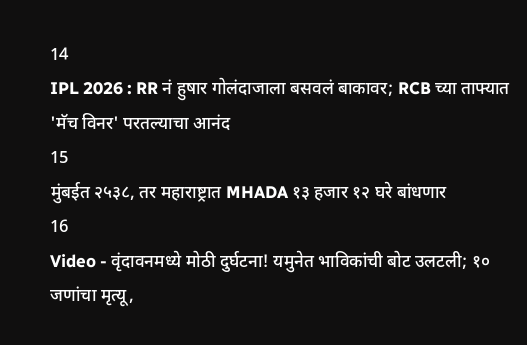14
IPL 2026 : RR नं हुषार गोलंदाजाला बसवलं बाकावर; RCB च्या ताफ्यात 'मॅच विनर' परतल्याचा आनंद
15
मुंबईत २५३८, तर महाराष्ट्रात MHADA १३ हजार १२ घरे बांधणार
16
Video - वृंदावनमध्ये मोठी दुर्घटना! यमुनेत भाविकांची बोट उलटली; १० जणांचा मृत्यू,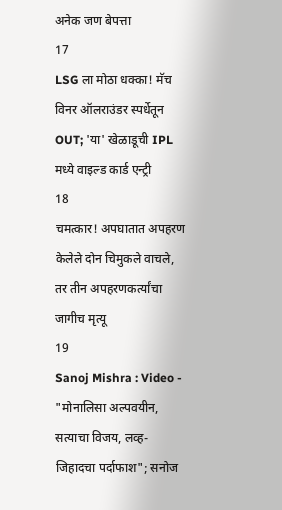अनेक जण बेपत्ता
17
LSG ला मोठा धक्का! मॅच विनर ऑलराउंडर स्पर्धेतून OUT; 'या' खेळाडूची IPL मध्ये वाइल्ड कार्ड एन्ट्री
18
चमत्कार! अपघातात अपहरण केलेले दोन चिमुकले वाचले, तर तीन अपहरणकर्त्यांचा जागीच मृत्यू
19
Sanoj Mishra : Video - "मोनालिसा अल्पवयीन, सत्याचा विजय, लव्ह-जिहादचा पर्दाफाश"; सनोज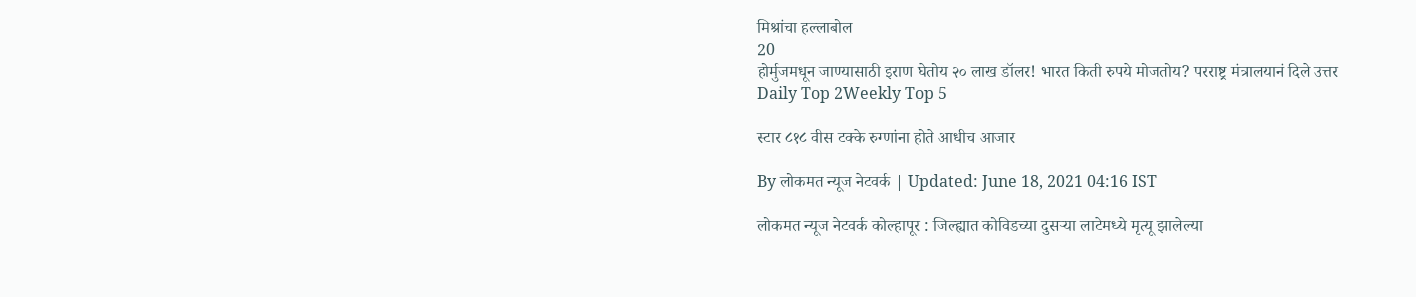मिश्रांचा हल्लाबोल
20
होर्मुजमधून जाण्यासाठी इराण घेतोय २० लाख डॉलर! भारत किती रुपये मोजतोय? परराष्ट्र मंत्रालयानं दिले उत्तर
Daily Top 2Weekly Top 5

स्टार ८१८ वीस टक्के रुग्णांना होते आधीच आजार

By लोकमत न्यूज नेटवर्क | Updated: June 18, 2021 04:16 IST

लोकमत न्यूज नेटवर्क कोल्हापूर : जिल्ह्यात कोविडच्या दुसऱ्या लाटेमध्ये मृत्यू झालेल्या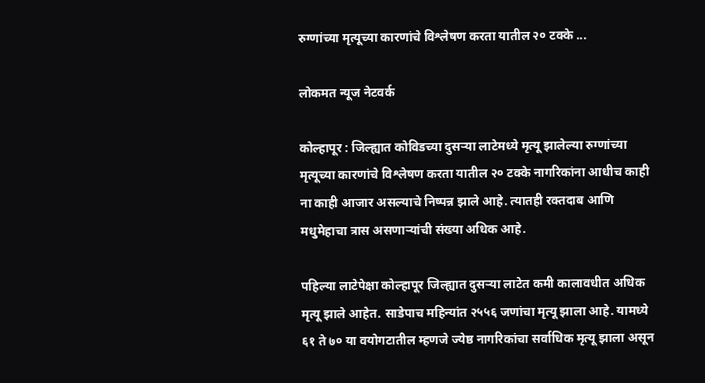रुग्णांच्या मृत्यूच्या कारणांचे विश्लेषण करता यातील २० टक्के ...

लोकमत न्यूज नेटवर्क

कोल्हापूर : जिल्ह्यात कोविडच्या दुसऱ्या लाटेमध्ये मृत्यू झालेल्या रुग्णांच्या मृत्यूच्या कारणांचे विश्लेषण करता यातील २० टक्के नागरिकांना आधीच काही ना काही आजार असल्याचे निष्पन्न झाले आहे. त्यातही रक्तदाब आणि मधुमेहाचा त्रास असणाऱ्यांची संख्या अधिक आहे.

पहिल्या लाटेपेक्षा कोल्हापूर जिल्ह्यात दुसऱ्या लाटेत कमी कालावधीत अधिक मृत्यू झाले आहेत. साडेपाच महिन्यांत २५५६ जणांचा मृत्यू झाला आहे. यामध्ये ६१ ते ७० या वयोगटातील म्हणजे ज्येष्ठ नागरिकांचा सर्वाधिक मृत्यू झाला असून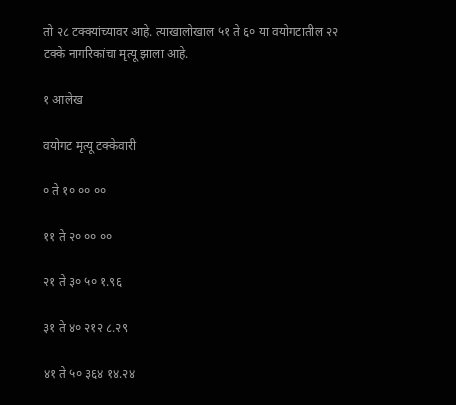तो २८ टक्क्यांच्यावर आहे. त्याखालोखाल ५१ ते ६० या वयोगटातील २२ टक्के नागरिकांचा मृत्यू झाला आहे.

१ आलेख

वयोगट मृत्यू टक्केवारी

० ते १० ०० ००

११ ते २० ०० ००

२१ ते ३० ५० १.९६

३१ ते ४० २१२ ८.२९

४१ ते ५० ३६४ १४.२४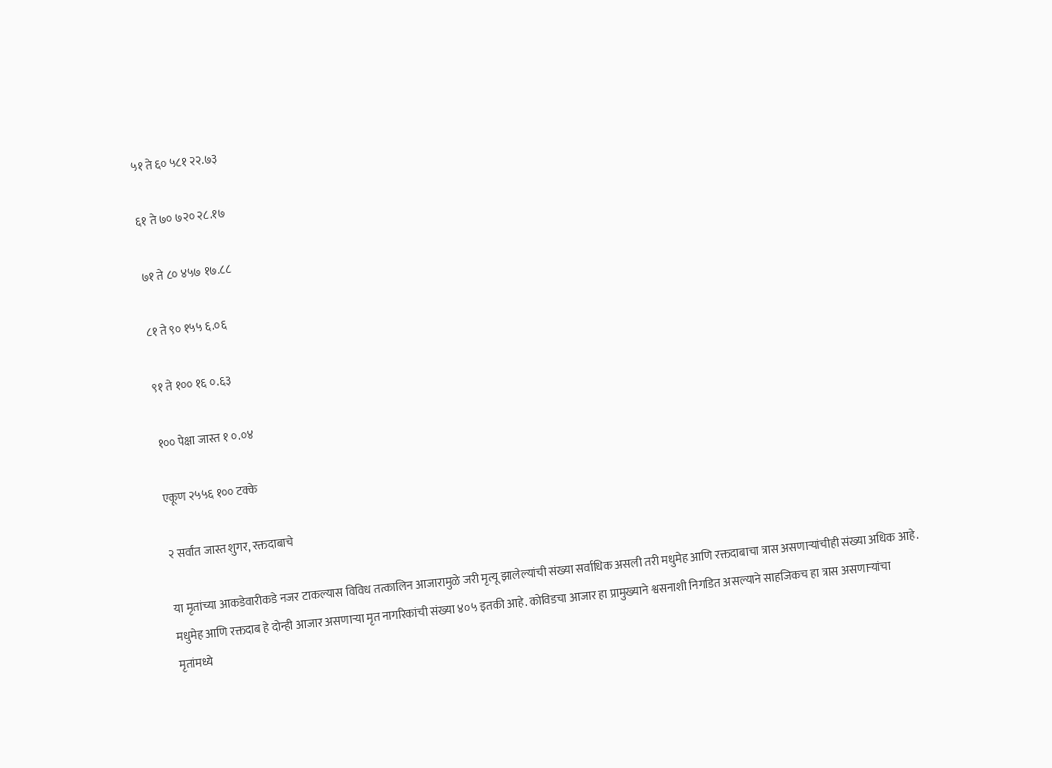५१ ते ६० ५८१ २२.७३

६१ ते ७० ७२० २८.१७

७१ ते ८० ४५७ १७.८८

८१ ते ९० १५५ ६.०६

९१ ते १०० १६ ०.६३

१०० पेक्षा जास्त १ ०.०४

एकूण २५५६ १०० टक्के

२ सर्वांत जास्त शुगर, रक्तदाबाचे

या मृतांच्या आकडेवारीकडे नजर टाकल्यास विविध तत्कालिन आजारामुळे जरी मृत्यू झालेल्यांची संख्या सर्वाधिक असली तरी मधुमेह आणि रक्तदाबाचा त्रास असणाऱ्यांचीही संख्या अधिक आहे. मधुमेह आणि रक्तदाब हे दोन्ही आजार असणाऱ्या मृत नागरिकांची संख्या ४०५ इतकी आहे. कोविडचा आजार हा प्रामुख्याने श्वसनाशी निगडित असल्याने साहजिकच हा त्रास असणाऱ्यांचा मृतांमध्ये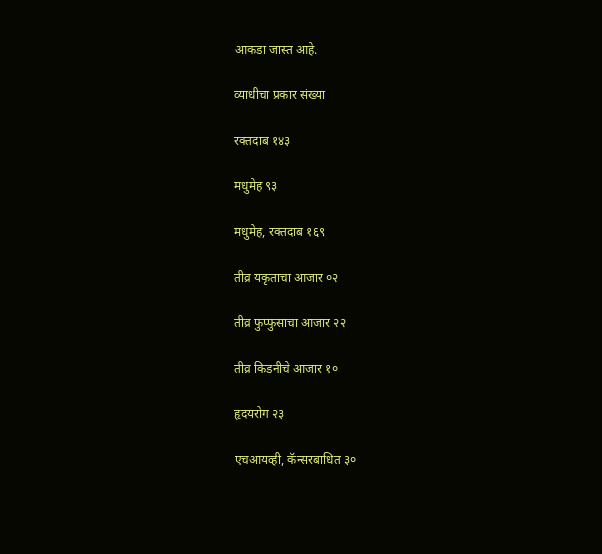आकडा जास्त आहे.

व्याधीचा प्रकार संख्या

रक्तदाब १४३

मधुमेह ९३

मधुमेह, रक्तदाब १६९

तीव्र यकृताचा आजार ०२

तीव्र फुप्फुसाचा आजार २२

तीव्र किडनीचे आजार १०

हृदयरोग २३

एचआयव्ही, कॅन्सरबाधित ३०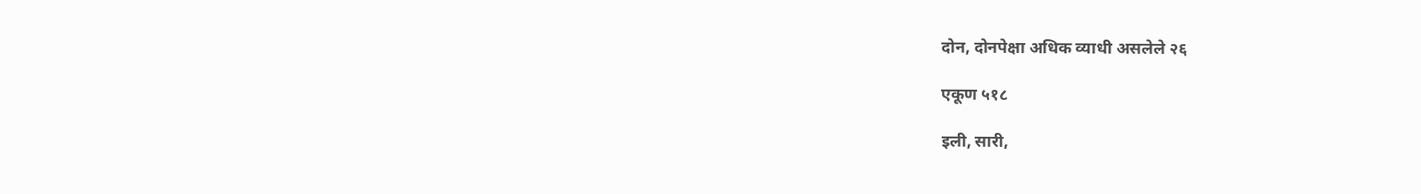दोन, दोनपेक्षा अधिक व्याधी असलेले २६

एकूण ५१८

इली, सारी,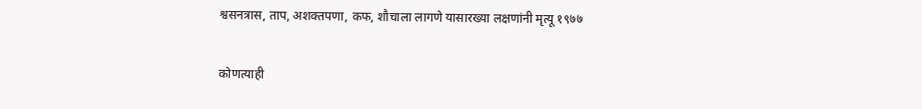श्वसनत्रास, ताप, अशक्तपणा, कफ, शौचाला लागणे यासारख्या लक्षणांनी मृत्यू १९७७

कोणत्याही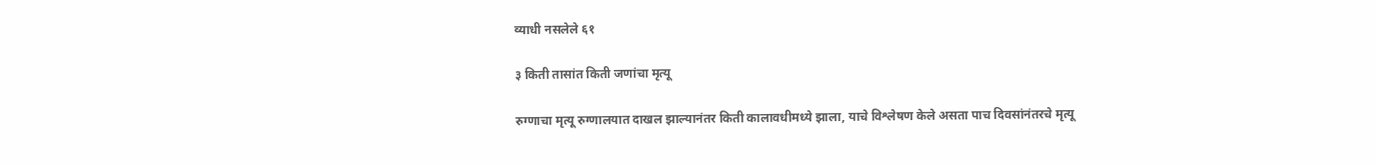व्याधी नसलेले ६१

३ किती तासांत किती जणांचा मृत्यू

रुग्णाचा मृत्यू रुग्णालयात दाखल झाल्यानंतर किती कालावधीमध्ये झाला, याचे विश्लेषण केले असता पाच दिवसांनंतरचे मृत्यू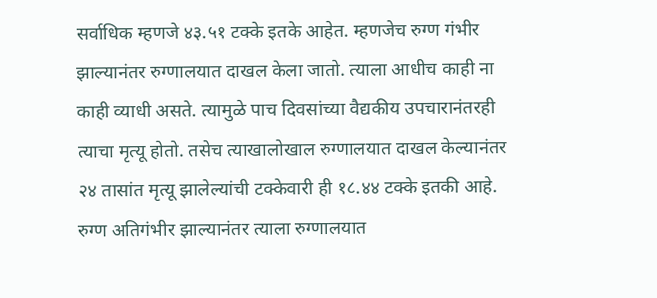सर्वाधिक म्हणजे ४३.५१ टक्के इतके आहेत. म्हणजेच रुग्ण गंभीर झाल्यानंतर रुग्णालयात दाखल केला जातो. त्याला आधीच काही ना काही व्याधी असते. त्यामुळे पाच दिवसांच्या वैद्यकीय उपचारानंतरही त्याचा मृत्यू होतो. तसेच त्याखालोखाल रुग्णालयात दाखल केल्यानंतर २४ तासांत मृत्यू झालेल्यांची टक्केवारी ही १८.४४ टक्के इतकी आहे. रुग्ण अतिगंभीर झाल्यानंतर त्याला रुग्णालयात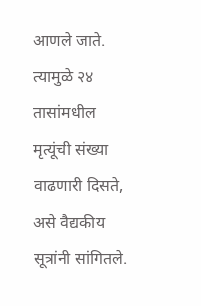आणले जाते. त्यामुळे २४ तासांमधील मृत्यूंची संख्या वाढणारी दिसते, असे वैद्यकीय सूत्रांनी सांगितले.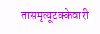तासमृत्यूटक्केवारी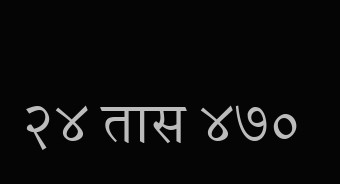२४ तास ४७०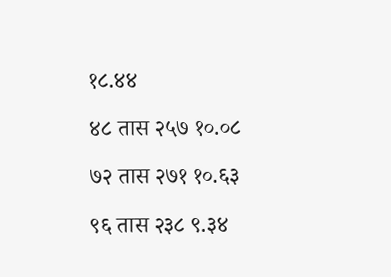१८.४४

४८ तास २५७ १०.०८

७२ तास २७१ १०.६३

९६ तास २३८ ९.३४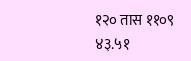१२० तास ११०९ ४३.५१